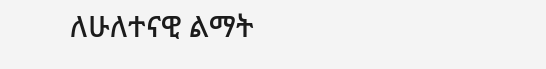ለሁለተናዊ ልማት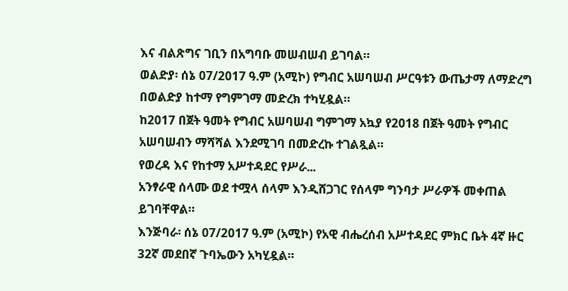እና ብልጽግና ገቢን በአግባቡ መሠብሠብ ይገባል።
ወልድያ፡ ሰኔ 07/2017 ዓ.ም (አሚኮ) የግብር አሠባሠብ ሥርዓቱን ውጤታማ ለማድረግ በወልድያ ከተማ የግምገማ መድረክ ተካሂዷል።
ከ2017 በጀት ዓመት የግብር አሠባሠብ ግምገማ አኳያ የ2018 በጀት ዓመት የግብር አሠባሠብን ማሻሻል እንደሚገባ በመድረኩ ተገልጿል።
የወረዳ እና የከተማ አሥተዳደር የሥራ...
አንፃራዊ ሰላሙ ወደ ተሟላ ሰላም እንዲሸጋገር የሰላም ግንባታ ሥራዎች መቀጠል ይገባቸዋል።
እንጅባራ፡ ሰኔ 07/2017 ዓ.ም (አሚኮ) የአዊ ብሔረሰብ አሥተዳደር ምክር ቤት 4ኛ ዙር 32ኛ መደበኛ ጉባኤውን አካሂዷል።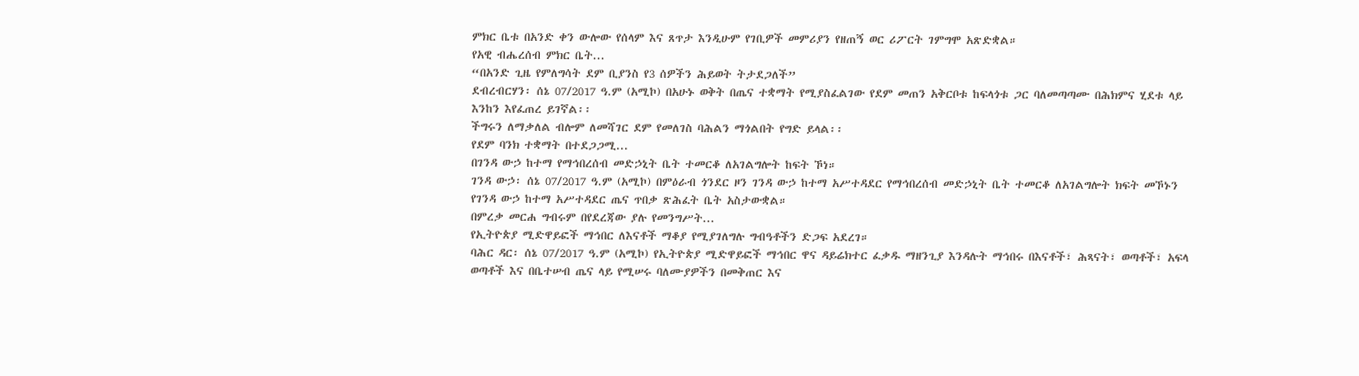ምክር ቤቱ በአንድ ቀን ውሎው የሰላም እና ጸጥታ እንዲሁም የገቢዎች መምሪያን የዘጠኝ ወር ሪፖርት ገምግሞ አጽድቋል።
የአዊ ብሔረሰብ ምክር ቤት...
“በአንድ ጊዜ የምለግሳት ደም ቢያንስ የ3 ሰዎችን ሕይወት ትታደጋለች”
ደብረብርሃን፡ ሰኔ 07/2017 ዓ.ም (አሚኮ) በአሁኑ ወቅት በጤና ተቋማት የሚያስፈልገው የደም መጠን አቅርቦቱ ከፍላጎቱ ጋር ባለመጣጣሙ በሕክምና ሂደቱ ላይ እንከን እየፈጠረ ይገኛል፡፡
ችግሩን ለማቃለል ብሎም ለመሻገር ደም የመለገስ ባሕልን ማጎልበት የግድ ይላል፡፡
የደም ባንክ ተቋማት በተደጋጋሚ...
በገንዳ ውኃ ከተማ የማኅበረሰብ መድኃኒት ቤት ተመርቆ ለአገልግሎት ከፍት ኾነ።
ገንዳ ውኃ፡ ሰኔ 07/2017 ዓ.ም (አሚኮ) በምዕራብ ጎንደር ዞን ገንዳ ውኃ ከተማ አሥተዳደር የማኅበረሰብ መድኃኒት ቤት ተመርቆ ለአገልግሎት ክፍት መኾኑን የገንዳ ውኃ ከተማ አሥተዳደር ጤና ጥበቃ ጽሕፈት ቤት አስታውቋል።
በምረቃ መርሐ ግብሩም በየደረጃው ያሉ የመንግሥት...
የኢትዮጵያ ሚድዋይፎች ማኅበር ለእናቶች ማቆያ የሚያገለግሉ ግብዓቶችን ድጋፍ አደረገ።
ባሕር ዳር፡ ሰኔ 07/2017 ዓ.ም (አሚኮ) የኢትዮጵያ ሚድዋይፎች ማኅበር ዋና ዳይሬክተር ፈቃዱ ማዘንጊያ እንዳሉት ማኅበሩ በእናቶች፣ ሕጻናት፣ ወጣቶች፣ አፍላ ወጣቶች እና በቤተሠብ ጤና ላይ የሚሠሩ ባለሙያዎችን በመቅጠር እና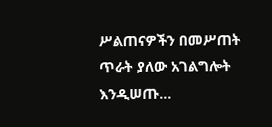ሥልጠናዎችን በመሥጠት ጥራት ያለው አገልግሎት እንዲሠጡ...